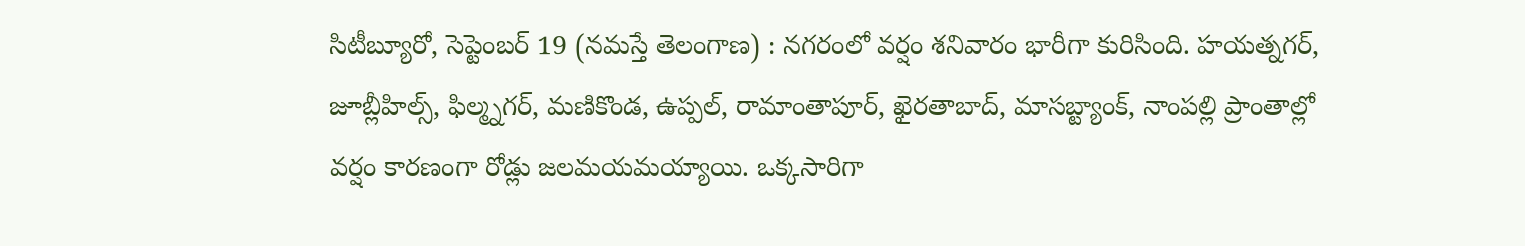సిటీబ్యూరో, సెప్టెంబర్ 19 (నమస్తే తెలంగాణ) : నగరంలో వర్షం శనివారం భారీగా కురిసింది. హయత్నగర్, జూబ్లీహిల్స్, ఫిల్మ్నగర్, మణికొండ, ఉప్పల్, రామాంతాపూర్, ఖైరతాబాద్, మాసబ్ట్యాంక్, నాంపల్లి ప్రాంతాల్లో వర్షం కారణంగా రోడ్లు జలమయమయ్యాయి. ఒక్కసారిగా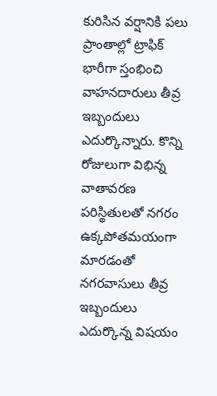కురిసిన వర్షానికి పలు ప్రాంతాల్లో ట్రాఫిక్ భారీగా స్తంభించి వాహనదారులు తీవ్ర ఇబ్బందులు ఎదుర్కొన్నారు. కొన్ని రోజులుగా విభిన్న వాతావరణ పరిస్థితులతో నగరం ఉక్కపోతమయంగా మారడంతో నగరవాసులు తీవ్ర ఇబ్బందులు ఎదుర్కొన్న విషయం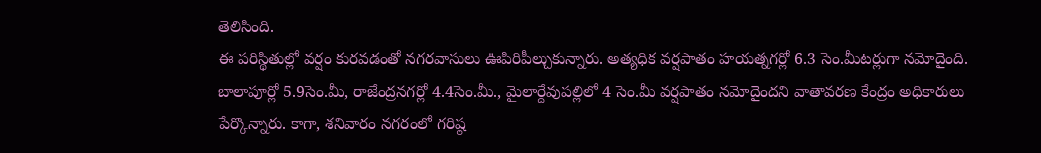తెలిసింది.
ఈ పరిస్థితుల్లో వర్షం కురవడంతో నగరవాసులు ఊపిరిపీల్చుకున్నారు. అత్యధిక వర్షపాతం హయత్నగర్లో 6.3 సెం.మీటర్లుగా నమోదైంది. బాలాపూర్లో 5.9సెం.మీ, రాజేంద్రనగర్లో 4.4సెం.మీ., మైలార్దేవుపల్లిలో 4 సెం.మీ వర్షపాతం నమోదైందని వాతావరణ కేంద్రం అధికారులు పేర్కొన్నారు. కాగా, శనివారం నగరంలో గరిష్ఠ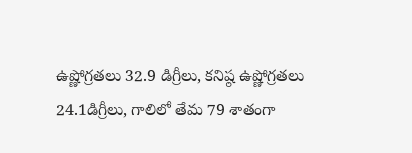ఉష్ణోగ్రతలు 32.9 డిగ్రీలు, కనిష్ఠ ఉష్ణోగ్రతలు 24.1డిగ్రీలు, గాలిలో తేమ 79 శాతంగా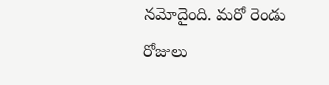నమోదైంది. మరో రెండు రోజులు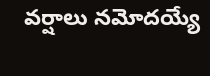వర్షాలు నమోదయ్యే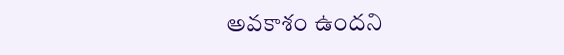అవకాశం ఉందని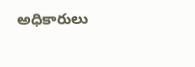అధికారులు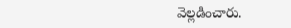వెల్లడించారు.